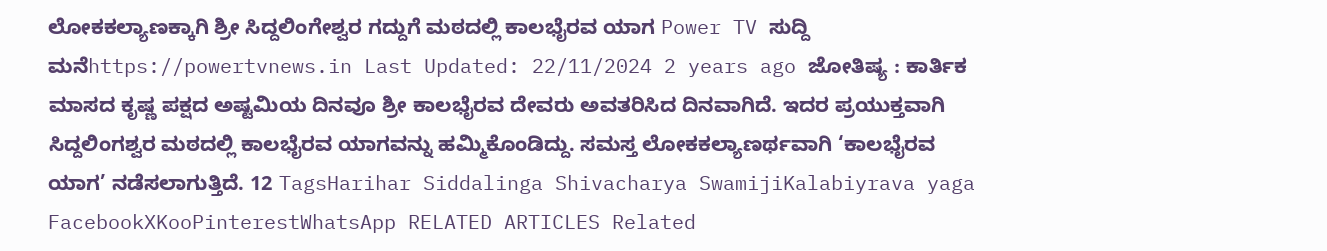ಲೋಕಕಲ್ಯಾಣಕ್ಕಾಗಿ ಶ್ರೀ ಸಿದ್ದಲಿಂಗೇಶ್ವರ ಗದ್ದುಗೆ ಮಠದಲ್ಲಿ ಕಾಲಭೈರವ ಯಾಗ Power TV ಸುದ್ದಿ ಮನೆhttps://powertvnews.in Last Updated: 22/11/2024 2 years ago ಜೋತಿಷ್ಯ : ಕಾರ್ತಿಕ ಮಾಸದ ಕೃಷ್ಣ ಪಕ್ಷದ ಅಷ್ಟಮಿಯ ದಿನವೂ ಶ್ರೀ ಕಾಲಭೈರವ ದೇವರು ಅವತರಿಸಿದ ದಿನವಾಗಿದೆ. ಇದರ ಪ್ರಯುಕ್ತವಾಗಿ ಸಿದ್ದಲಿಂಗಶ್ವರ ಮಠದಲ್ಲಿ ಕಾಲಭೈರವ ಯಾಗವನ್ನು ಹಮ್ಮಿಕೊಂಡಿದ್ದು. ಸಮಸ್ತ ಲೋಕಕಲ್ಯಾಣರ್ಥವಾಗಿ ‘ಕಾಲಭೈರವ ಯಾಗ’ ನಡೆಸಲಾಗುತ್ತಿದೆ. 12 TagsHarihar Siddalinga Shivacharya SwamijiKalabiyrava yaga FacebookXKooPinterestWhatsApp RELATED ARTICLES Related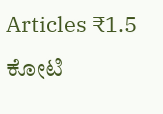Articles ₹1.5 ಕೋಟಿ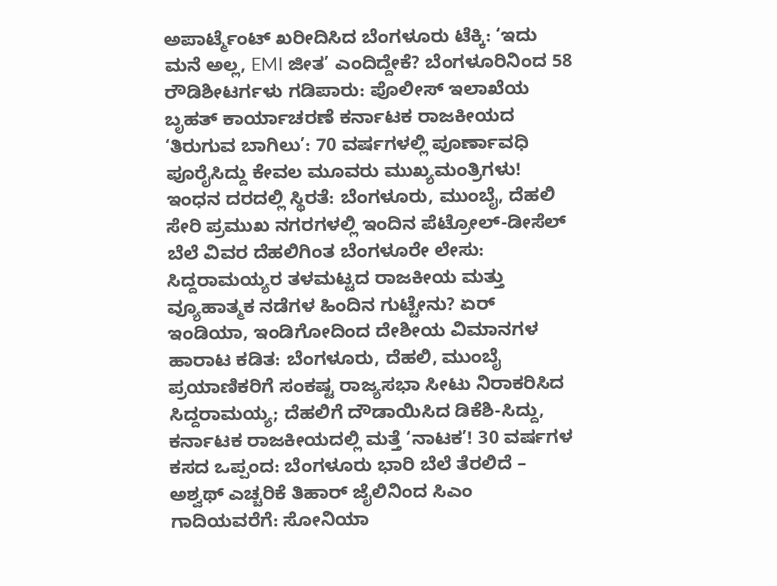ಅಪಾರ್ಟ್ಮೆಂಟ್ ಖರೀದಿಸಿದ ಬೆಂಗಳೂರು ಟೆಕ್ಕಿ: ‘ಇದು ಮನೆ ಅಲ್ಲ, EMI ಜೀತ’ ಎಂದಿದ್ದೇಕೆ? ಬೆಂಗಳೂರಿನಿಂದ 58 ರೌಡಿಶೀಟರ್ಗಳು ಗಡಿಪಾರು: ಪೊಲೀಸ್ ಇಲಾಖೆಯ ಬೃಹತ್ ಕಾರ್ಯಾಚರಣೆ ಕರ್ನಾಟಕ ರಾಜಕೀಯದ ‘ತಿರುಗುವ ಬಾಗಿಲು’: 70 ವರ್ಷಗಳಲ್ಲಿ ಪೂರ್ಣಾವಧಿ ಪೂರೈಸಿದ್ದು ಕೇವಲ ಮೂವರು ಮುಖ್ಯಮಂತ್ರಿಗಳು! ಇಂಧನ ದರದಲ್ಲಿ ಸ್ಥಿರತೆ: ಬೆಂಗಳೂರು, ಮುಂಬೈ, ದೆಹಲಿ ಸೇರಿ ಪ್ರಮುಖ ನಗರಗಳಲ್ಲಿ ಇಂದಿನ ಪೆಟ್ರೋಲ್-ಡೀಸೆಲ್ ಬೆಲೆ ವಿವರ ದೆಹಲಿಗಿಂತ ಬೆಂಗಳೂರೇ ಲೇಸು: ಸಿದ್ದರಾಮಯ್ಯರ ತಳಮಟ್ಟದ ರಾಜಕೀಯ ಮತ್ತು ವ್ಯೂಹಾತ್ಮಕ ನಡೆಗಳ ಹಿಂದಿನ ಗುಟ್ಟೇನು? ಏರ್ ಇಂಡಿಯಾ, ಇಂಡಿಗೋದಿಂದ ದೇಶೀಯ ವಿಮಾನಗಳ ಹಾರಾಟ ಕಡಿತ: ಬೆಂಗಳೂರು, ದೆಹಲಿ, ಮುಂಬೈ ಪ್ರಯಾಣಿಕರಿಗೆ ಸಂಕಷ್ಟ ರಾಜ್ಯಸಭಾ ಸೀಟು ನಿರಾಕರಿಸಿದ ಸಿದ್ದರಾಮಯ್ಯ; ದೆಹಲಿಗೆ ದೌಡಾಯಿಸಿದ ಡಿಕೆಶಿ-ಸಿದ್ದು, ಕರ್ನಾಟಕ ರಾಜಕೀಯದಲ್ಲಿ ಮತ್ತೆ ‘ನಾಟಕ’! 30 ವರ್ಷಗಳ ಕಸದ ಒಪ್ಪಂದ: ಬೆಂಗಳೂರು ಭಾರಿ ಬೆಲೆ ತೆರಲಿದೆ – ಅಶ್ವಥ್ ಎಚ್ಚರಿಕೆ ತಿಹಾರ್ ಜೈಲಿನಿಂದ ಸಿಎಂ ಗಾದಿಯವರೆಗೆ: ಸೋನಿಯಾ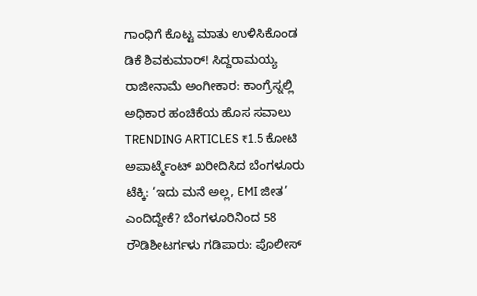ಗಾಂಧಿಗೆ ಕೊಟ್ಟ ಮಾತು ಉಳಿಸಿಕೊಂಡ ಡಿಕೆ ಶಿವಕುಮಾರ್! ಸಿದ್ದರಾಮಯ್ಯ ರಾಜೀನಾಮೆ ಅಂಗೀಕಾರ: ಕಾಂಗ್ರೆಸ್ನಲ್ಲಿ ಅಧಿಕಾರ ಹಂಚಿಕೆಯ ಹೊಸ ಸವಾಲು TRENDING ARTICLES ₹1.5 ಕೋಟಿ ಅಪಾರ್ಟ್ಮೆಂಟ್ ಖರೀದಿಸಿದ ಬೆಂಗಳೂರು ಟೆಕ್ಕಿ: ‘ಇದು ಮನೆ ಅಲ್ಲ, EMI ಜೀತ’ ಎಂದಿದ್ದೇಕೆ? ಬೆಂಗಳೂರಿನಿಂದ 58 ರೌಡಿಶೀಟರ್ಗಳು ಗಡಿಪಾರು: ಪೊಲೀಸ್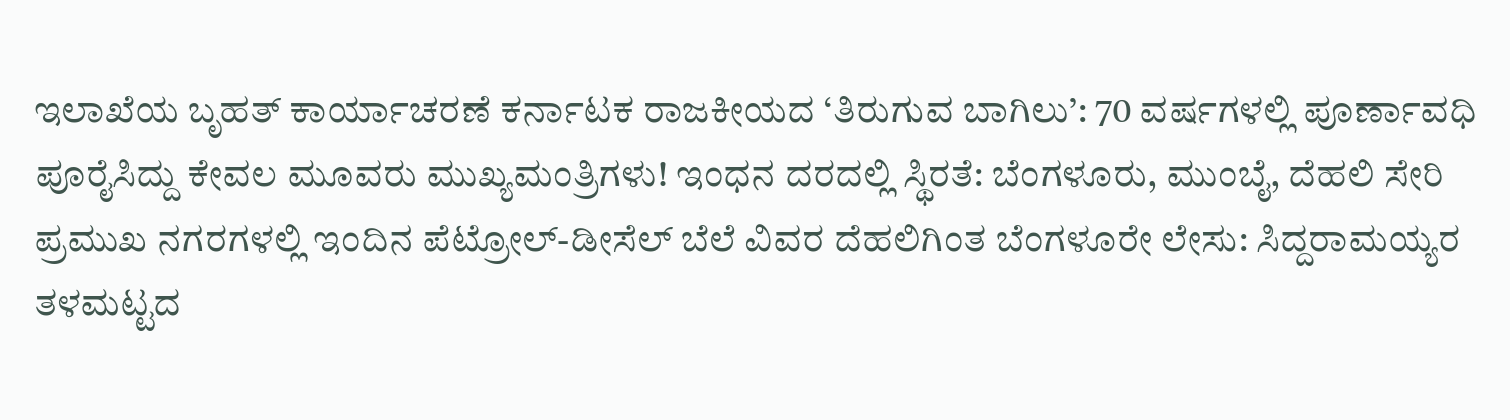ಇಲಾಖೆಯ ಬೃಹತ್ ಕಾರ್ಯಾಚರಣೆ ಕರ್ನಾಟಕ ರಾಜಕೀಯದ ‘ತಿರುಗುವ ಬಾಗಿಲು’: 70 ವರ್ಷಗಳಲ್ಲಿ ಪೂರ್ಣಾವಧಿ ಪೂರೈಸಿದ್ದು ಕೇವಲ ಮೂವರು ಮುಖ್ಯಮಂತ್ರಿಗಳು! ಇಂಧನ ದರದಲ್ಲಿ ಸ್ಥಿರತೆ: ಬೆಂಗಳೂರು, ಮುಂಬೈ, ದೆಹಲಿ ಸೇರಿ ಪ್ರಮುಖ ನಗರಗಳಲ್ಲಿ ಇಂದಿನ ಪೆಟ್ರೋಲ್-ಡೀಸೆಲ್ ಬೆಲೆ ವಿವರ ದೆಹಲಿಗಿಂತ ಬೆಂಗಳೂರೇ ಲೇಸು: ಸಿದ್ದರಾಮಯ್ಯರ ತಳಮಟ್ಟದ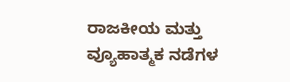ರಾಜಕೀಯ ಮತ್ತು ವ್ಯೂಹಾತ್ಮಕ ನಡೆಗಳ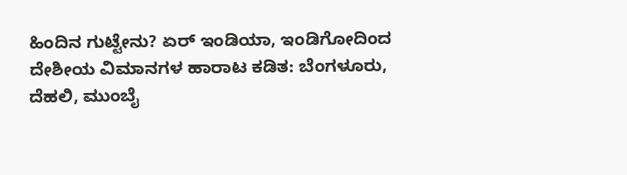ಹಿಂದಿನ ಗುಟ್ಟೇನು? ಏರ್ ಇಂಡಿಯಾ, ಇಂಡಿಗೋದಿಂದ ದೇಶೀಯ ವಿಮಾನಗಳ ಹಾರಾಟ ಕಡಿತ: ಬೆಂಗಳೂರು, ದೆಹಲಿ, ಮುಂಬೈ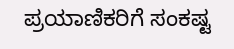ಪ್ರಯಾಣಿಕರಿಗೆ ಸಂಕಷ್ಟ